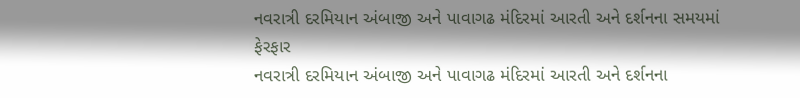નવરાત્રી દરમિયાન અંબાજી અને પાવાગઢ મંદિરમાં આરતી અને દર્શનના સમયમાં ફેરફાર
નવરાત્રી દરમિયાન અંબાજી અને પાવાગઢ મંદિરમાં આરતી અને દર્શનના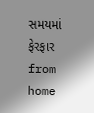સમયમાં ફેરફાર
from home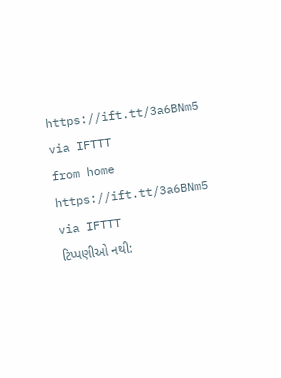https://ift.tt/3a6BNm5
via IFTTT
from home https://ift.tt/3a6BNm5
via IFTTT
ટિપ્પણીઓ નથી: